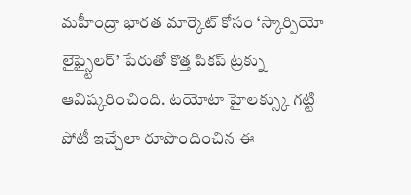మహీంద్రా భారత మార్కెట్ కోసం ‘స్కార్పియో లైఫ్స్టైలర్’ పేరుతో కొత్త పికప్ ట్రక్ను ఆవిష్కరించింది. టయోటా హైలక్స్కు గట్టి పోటీ ఇచ్చేలా రూపొందించిన ఈ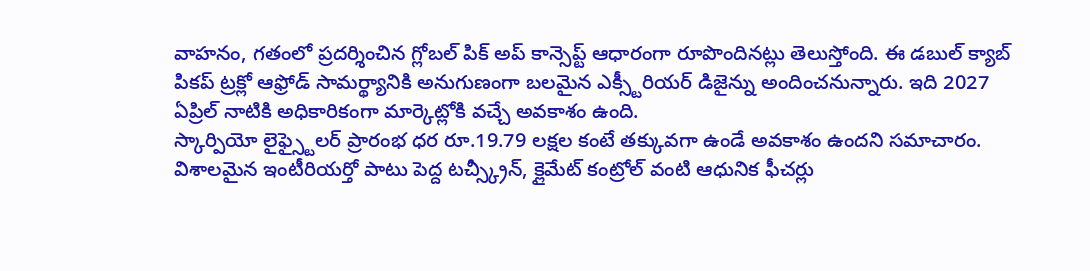వాహనం, గతంలో ప్రదర్శించిన గ్లోబల్ పిక్ అప్ కాన్సెప్ట్ ఆధారంగా రూపొందినట్లు తెలుస్తోంది. ఈ డబుల్ క్యాబ్ పికప్ ట్రక్లో ఆఫ్రోడ్ సామర్థ్యానికి అనుగుణంగా బలమైన ఎక్స్టీరియర్ డిజైన్ను అందించనున్నారు. ఇది 2027 ఏప్రిల్ నాటికి అధికారికంగా మార్కెట్లోకి వచ్చే అవకాశం ఉంది.
స్కార్పియో లైఫ్స్టైలర్ ప్రారంభ ధర రూ.19.79 లక్షల కంటే తక్కువగా ఉండే అవకాశం ఉందని సమాచారం. విశాలమైన ఇంటీరియర్తో పాటు పెద్ద టచ్స్క్రీన్, క్లైమేట్ కంట్రోల్ వంటి ఆధునిక ఫీచర్లు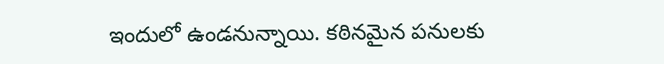ఇందులో ఉండనున్నాయి. కఠినమైన పనులకు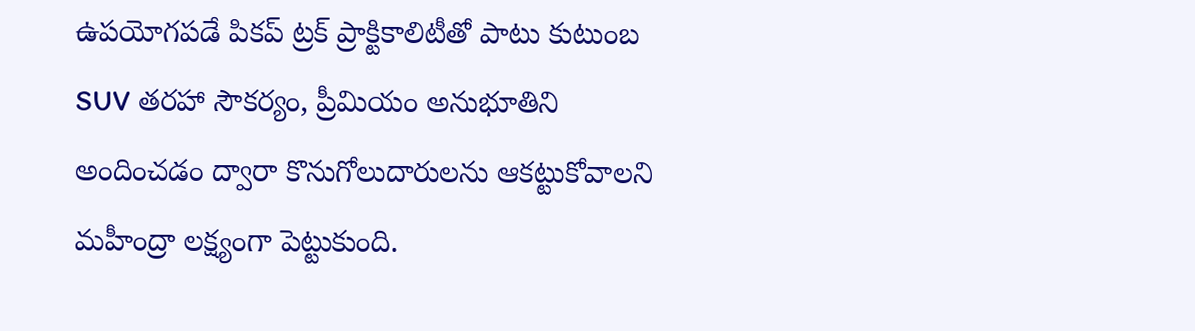ఉపయోగపడే పికప్ ట్రక్ ప్రాక్టికాలిటీతో పాటు కుటుంబ SUV తరహా సౌకర్యం, ప్రీమియం అనుభూతిని అందించడం ద్వారా కొనుగోలుదారులను ఆకట్టుకోవాలని మహీంద్రా లక్ష్యంగా పెట్టుకుంది.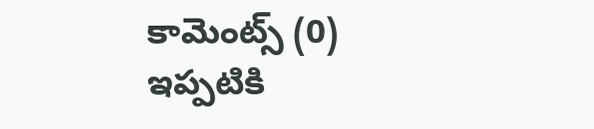కామెంట్స్ (0)
ఇప్పటికి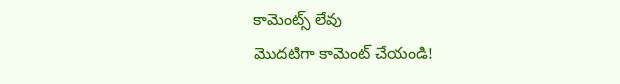కామెంట్స్ లేవు
మొదటిగా కామెంట్ చేయండి!